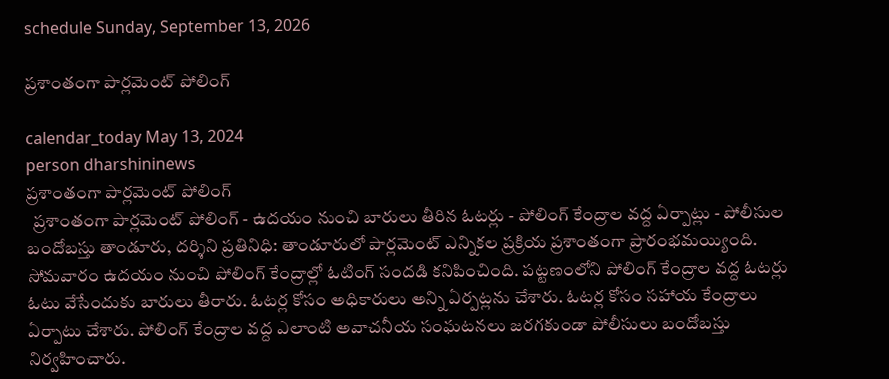schedule Sunday, September 13, 2026

ప్రశాంతంగా పార్లమెంట్ పోలింగ్

calendar_today May 13, 2024
person dharshininews
ప్రశాంతంగా పార్లమెంట్ పోలింగ్
  ప్రశాంతంగా పార్లమెంట్ పోలింగ్ - ఉదయం నుంచి బారులు తీరిన ఓటర్లు - పోలింగ్ కేంద్రాల వద్ద ఏర్పాట్లు - పోలీసుల బందోబస్తు తాండూరు, దర్శిని ప్రతినిధి: తాండూరులో పార్లమెంట్ ఎన్నికల ప్రక్రియ ప్రశాంతంగా ప్రారంభమయ్యింది. సోమవారం ఉదయం నుంచి పోలింగ్ కేంద్రాల్లో ఓటింగ్ సందడి కనిపించింది. పట్టణంలోని పోలింగ్ కేంద్రాల వద్ద ఓటర్లు ఓటు వేసేందుకు బారులు తీరారు. ఓటర్ల కోసం అధికారులు అన్ని ఏర్పట్లను చేశారు. ఓటర్ల కోసం సహాయ కేంద్రాలు ఏర్పాటు చేశారు. పోలింగ్ కేంద్రాల వద్ద ఎలాంటి అవాచనీయ సంఘటనలు జరగకుండా పోలీసులు బందోబస్తు నిర్వహించారు.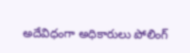అదేవిధంగా అధికారులు పోలింగ్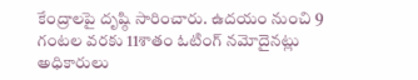కేంద్రాలపై దృష్ఠి సారించారు. ఉదయం నుంచి 9 గంటల వరకు 11శాతం ఓటింగ్ నమోదైనట్లు అధికారులు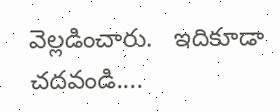వెల్లడించారు.   ఇదికూడా చదవండి....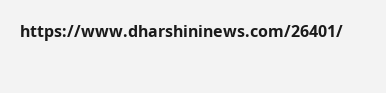https://www.dharshininews.com/26401/